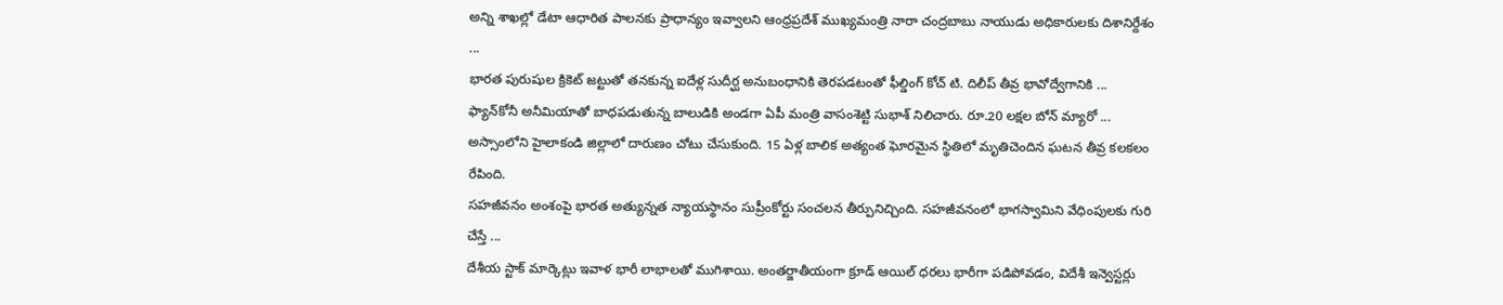అన్ని శాఖల్లో డేటా ఆధారిత పాలనకు ప్రాధాన్యం ఇవ్వాలని ఆంధ్రప్రదేశ్ ముఖ్యమంత్రి నారా చంద్రబాబు నాయుడు అధికారులకు దిశానిర్దేశం ...
భారత పురుషుల క్రికెట్ జట్టుతో తనకున్న ఐదేళ్ల సుదీర్ఘ అనుబంధానికి తెరపడటంతో ఫీల్డింగ్ కోచ్ టి. దిలీప్ తీవ్ర భావోద్వేగానికి ...
ఫ్యాన్‌కోనీ అనీమియాతో బాధపడుతున్న బాలుడికి అండగా ఏపీ మంత్రి వాసంశెట్టి సుభాశ్ నిలిచారు. రూ.20 లక్షల బోన్ మ్యారో ...
అస్సాంలోని హైలాకండి జిల్లాలో దారుణం చోటు చేసుకుంది. 15 ఏళ్ల బాలిక అత్యంత ఘోరమైన స్థితిలో మృతిచెందిన ఘటన తీవ్ర కలకలం రేపింది.
సహజీవనం అంశంపై భారత అత్యున్నత న్యాయస్థానం సుప్రీంకోర్టు సంచలన తీర్పునిచ్చింది. సహజీవనంలో భాగస్వామిని వేధింపులకు గురి చేస్తే ...
దేశీయ స్టాక్ మార్కెట్లు ఇవాళ భారీ లాభాలతో ముగిశాయి. అంతర్జాతీయంగా క్రూడ్ ఆయిల్ ధరలు భారీగా పడిపోవడం, విదేశీ ఇన్వెస్టర్లు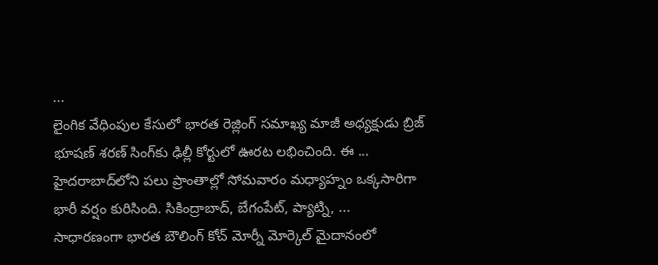...
లైంగిక వేధింపుల కేసులో భారత రెజ్లింగ్ సమాఖ్య మాజీ అధ్యక్షుడు బ్రిజ్ భూషణ్ శరణ్ సింగ్‌కు ఢిల్లీ కోర్టులో ఊరట లభించింది. ఈ ...
హైదరాబాద్‌లోని పలు ప్రాంతాల్లో సోమవారం మధ్యాహ్నం ఒక్కసారిగా భారీ వర్షం కురిసింది. సికింద్రాబాద్, బేగంపేట్, ప్యాట్ని, ...
సాధారణంగా భారత బౌలింగ్ కోచ్ మోర్నీ మోర్కెల్ మైదానంలో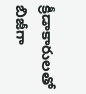క్రీడాకారులతో బిజీగా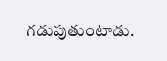గడుపుతుంటాడు.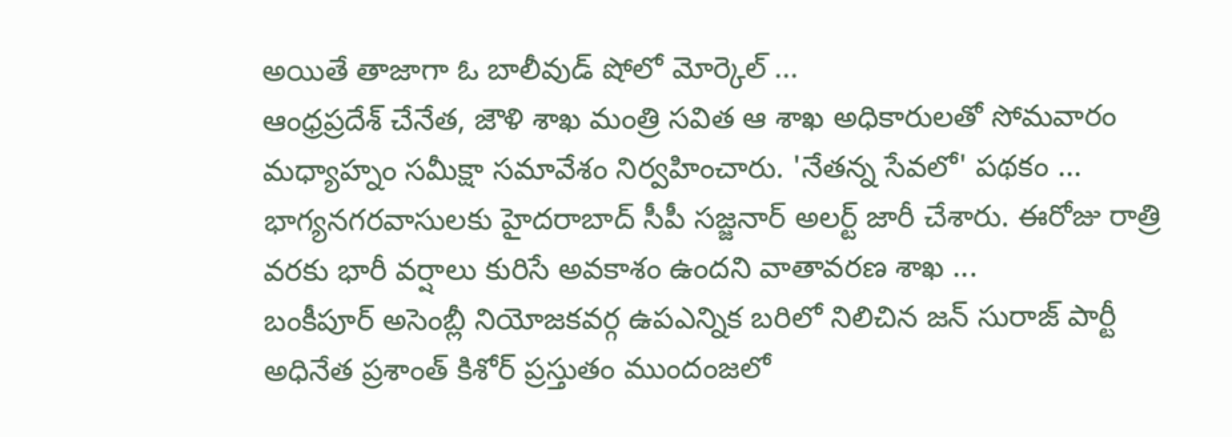అయితే తాజాగా ఓ బాలీవుడ్ షోలో మోర్కెల్ ...
ఆంధ్రప్రదేశ్ చేనేత, జౌళి శాఖ మంత్రి సవిత ఆ శాఖ అధికారులతో సోమవారం మధ్యాహ్నం సమీక్షా సమావేశం నిర్వహించారు. 'నేతన్న సేవలో' పథకం ...
భాగ్యనగరవాసులకు హైదరాబాద్ సీపీ సజ్జనార్ అలర్ట్ జారీ చేశారు. ఈరోజు రాత్రి వరకు భారీ వర్షాలు కురిసే అవకాశం ఉందని వాతావరణ శాఖ ...
బంకీపూర్ అసెంబ్లీ నియోజకవర్గ ఉపఎన్నిక బరిలో నిలిచిన జన్ సురాజ్ పార్టీ అధినేత ప్రశాంత్ కిశోర్ ప్రస్తుతం ముందంజలో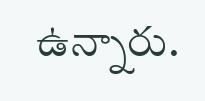ఉన్నారు.